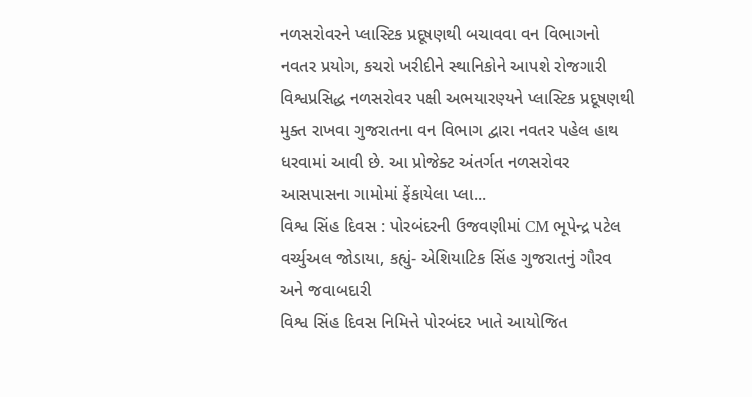નળસરોવરને પ્લાસ્ટિક પ્રદૂષણથી બચાવવા વન વિભાગનો નવતર પ્રયોગ, કચરો ખરીદીને સ્થાનિકોને આપશે રોજગારી
વિશ્વપ્રસિદ્ધ નળસરોવર પક્ષી અભયારણ્યને પ્લાસ્ટિક પ્રદૂષણથી મુક્ત રાખવા ગુજરાતના વન વિભાગ દ્વારા નવતર પહેલ હાથ ધરવામાં આવી છે. આ પ્રોજેક્ટ અંતર્ગત નળસરોવર આસપાસના ગામોમાં ફેંકાયેલા પ્લા...
વિશ્વ સિંહ દિવસ : પોરબંદરની ઉજવણીમાં CM ભૂપેન્દ્ર પટેલ વર્ચ્યુઅલ જોડાયા, કહ્યું- એશિયાટિક સિંહ ગુજરાતનું ગૌરવ અને જવાબદારી
વિશ્વ સિંહ દિવસ નિમિત્તે પોરબંદર ખાતે આયોજિત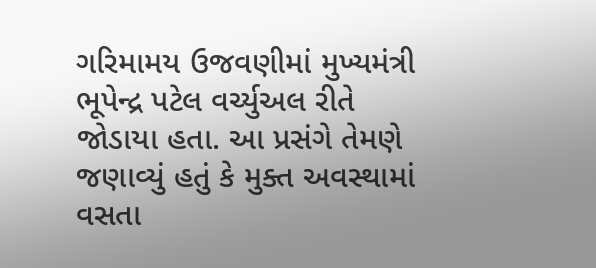ગરિમામય ઉજવણીમાં મુખ્યમંત્રી ભૂપેન્દ્ર પટેલ વર્ચ્યુઅલ રીતે જોડાયા હતા. આ પ્રસંગે તેમણે જણાવ્યું હતું કે મુક્ત અવસ્થામાં વસતા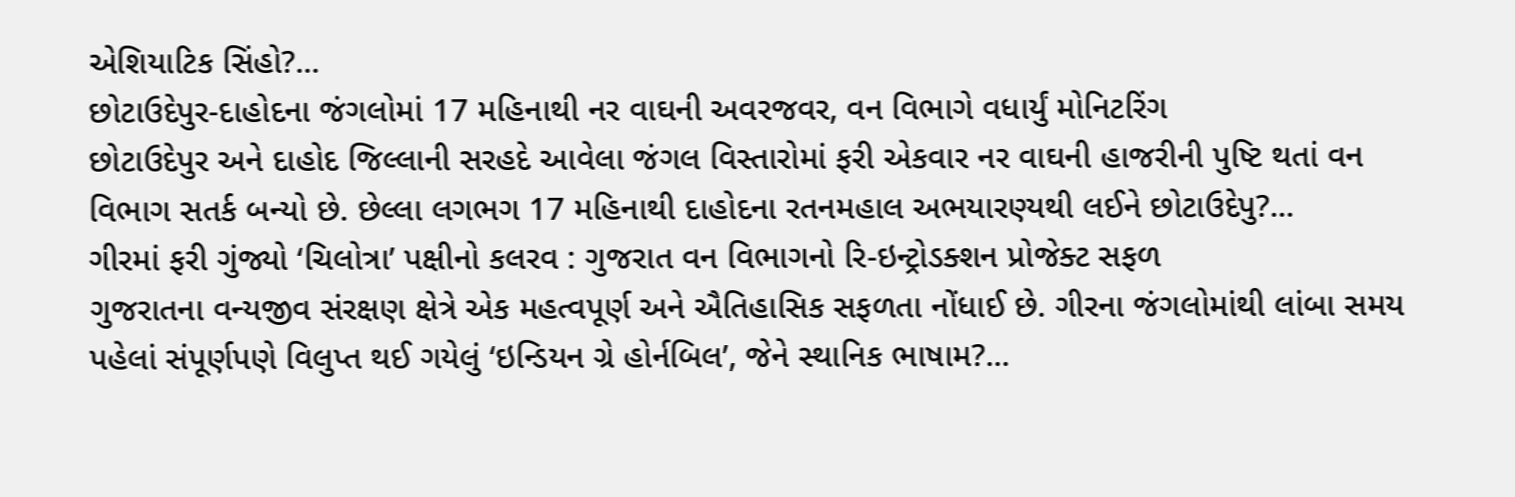એશિયાટિક સિંહો?...
છોટાઉદેપુર-દાહોદના જંગલોમાં 17 મહિનાથી નર વાઘની અવરજવર, વન વિભાગે વધાર્યું મોનિટરિંગ
છોટાઉદેપુર અને દાહોદ જિલ્લાની સરહદે આવેલા જંગલ વિસ્તારોમાં ફરી એકવાર નર વાઘની હાજરીની પુષ્ટિ થતાં વન વિભાગ સતર્ક બન્યો છે. છેલ્લા લગભગ 17 મહિનાથી દાહોદના રતનમહાલ અભયારણ્યથી લઈને છોટાઉદેપુ?...
ગીરમાં ફરી ગુંજ્યો ‘ચિલોત્રા’ પક્ષીનો કલરવ : ગુજરાત વન વિભાગનો રિ-ઇન્ટ્રોડક્શન પ્રોજેક્ટ સફળ
ગુજરાતના વન્યજીવ સંરક્ષણ ક્ષેત્રે એક મહત્વપૂર્ણ અને ઐતિહાસિક સફળતા નોંધાઈ છે. ગીરના જંગલોમાંથી લાંબા સમય પહેલાં સંપૂર્ણપણે વિલુપ્ત થઈ ગયેલું ‘ઇન્ડિયન ગ્રે હોર્નબિલ’, જેને સ્થાનિક ભાષામ?...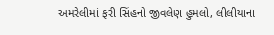અમરેલીમાં ફરી સિંહનો જીવલેણ હુમલો, લીલીયાના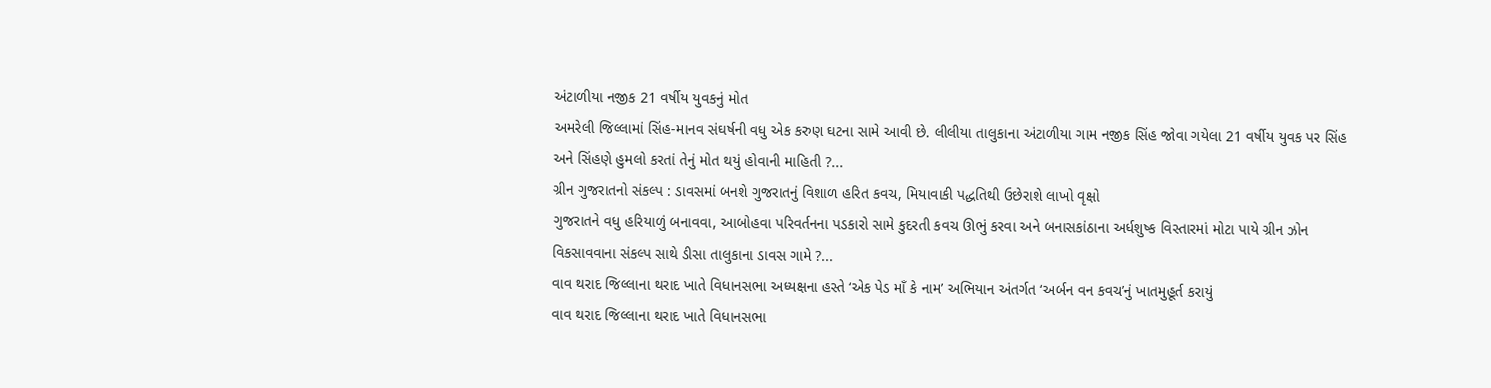અંટાળીયા નજીક 21 વર્ષીય યુવકનું મોત
અમરેલી જિલ્લામાં સિંહ-માનવ સંઘર્ષની વધુ એક કરુણ ઘટના સામે આવી છે. લીલીયા તાલુકાના અંટાળીયા ગામ નજીક સિંહ જોવા ગયેલા 21 વર્ષીય યુવક પર સિંહ અને સિંહણે હુમલો કરતાં તેનું મોત થયું હોવાની માહિતી ?...
ગ્રીન ગુજરાતનો સંકલ્પ : ડાવસમાં બનશે ગુજરાતનું વિશાળ હરિત કવચ, મિયાવાકી પદ્ધતિથી ઉછેરાશે લાખો વૃક્ષો
ગુજરાતને વધુ હરિયાળું બનાવવા, આબોહવા પરિવર્તનના પડકારો સામે કુદરતી કવચ ઊભું કરવા અને બનાસકાંઠાના અર્ધશુષ્ક વિસ્તારમાં મોટા પાયે ગ્રીન ઝોન વિકસાવવાના સંકલ્પ સાથે ડીસા તાલુકાના ડાવસ ગામે ?...
વાવ થરાદ જિલ્લાના થરાદ ખાતે વિધાનસભા અધ્યક્ષના હસ્તે ‘એક પેડ માઁ કે નામ’ અભિયાન અંતર્ગત ‘અર્બન વન કવચ’નું ખાતમુહૂર્ત કરાયું
વાવ થરાદ જિલ્લાના થરાદ ખાતે વિધાનસભા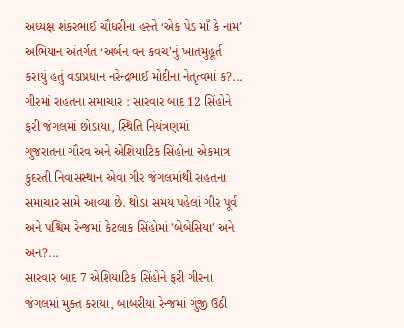અધ્યક્ષ શંકરભાઈ ચૌધરીના હસ્તે ‘એક પેડ માઁ કે નામ’ અભિયાન અંતર્ગત ‘અર્બન વન કવચ’નું ખાતમુહૂર્ત કરાયું હતું વડાપ્રધાન નરેન્દ્રભાઈ મોદીના નેતૃત્વમાં ક?...
ગીરમાં રાહતના સમાચાર : સારવાર બાદ 12 સિંહોને ફરી જંગલમાં છોડાયા, સ્થિતિ નિયંત્રણમાં
ગુજરાતના ગૌરવ અને એશિયાટિક સિંહોના એકમાત્ર કુદરતી નિવાસસ્થાન એવા ગીર જંગલમાંથી રાહતના સમાચાર સામે આવ્યા છે. થોડા સમય પહેલાં ગીર પૂર્વ અને પશ્ચિમ રેન્જમાં કેટલાક સિંહોમાં 'બેબેસિયા' અને અન?...
સારવાર બાદ 7 એશિયાટિક સિંહોને ફરી ગીરના જંગલમાં મુક્ત કરાયા, બાબરીયા રેન્જમાં ગુંજી ઉઠી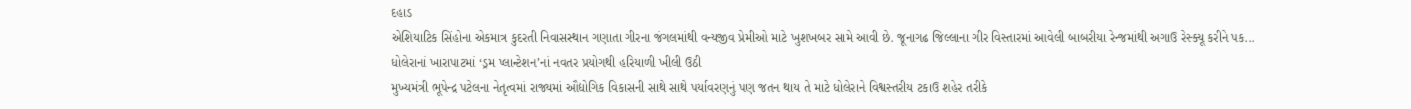દહાડ
એશિયાટિક સિંહોના એકમાત્ર કુદરતી નિવાસસ્થાન ગણાતા ગીરના જંગલમાંથી વન્યજીવ પ્રેમીઓ માટે ખુશખબર સામે આવી છે. જૂનાગઢ જિલ્લાના ગીર વિસ્તારમાં આવેલી બાબરીયા રેન્જમાંથી અગાઉ રેસ્ક્યૂ કરીને પક...
ધોલેરાનાં ખારાપાટમાં ‘ડ્રમ પ્લાન્ટેશન’નાં નવતર પ્રયોગથી હરિયાળી ખીલી ઉઠી
મુખ્યમંત્રી ભૂપેન્દ્ર પટેલના નેતૃત્વમાં રાજ્યમાં ઔદ્યોગિક વિકાસની સાથે સાથે પર્યાવરણનું પણ જતન થાય તે માટે ધોલેરાને વિશ્વસ્તરીય ટકાઉ શહેર તરીકે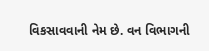વિકસાવવાની નેમ છે. વન વિભાગની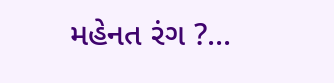મહેનત રંગ ?...